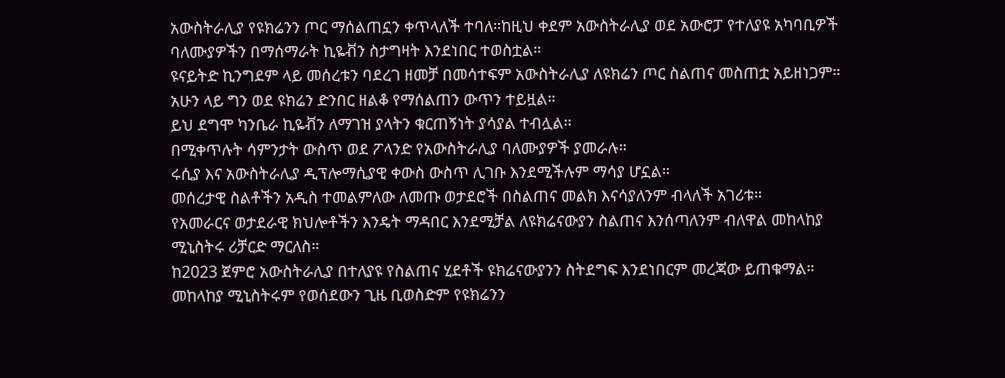አውስትራሊያ የዩክሬንን ጦር ማሰልጠኗን ቀጥላለች ተባለ።ከዚህ ቀደም አውስትራሊያ ወደ አውሮፓ የተለያዩ አካባቢዎች ባለሙያዎችን በማሰማራት ኪዬቭን ስታግዛት እንደነበር ተወስቷል።
ዩናይትድ ኪንግደም ላይ መሰረቱን ባደረገ ዘመቻ በመሳተፍም አውስትራሊያ ለዩክሬን ጦር ስልጠና መስጠቷ አይዘነጋም።
አሁን ላይ ግን ወደ ዩክሬን ድንበር ዘልቆ የማሰልጠን ውጥን ተይዟል።
ይህ ደግሞ ካንቤራ ኪዬቭን ለማገዝ ያላትን ቁርጠኝነት ያሳያል ተብሏል።
በሚቀጥሉት ሳምንታት ውስጥ ወደ ፖላንድ የአውስትራሊያ ባለሙያዎች ያመራሉ።
ሩሲያ እና አውስትራሊያ ዲፕሎማሲያዊ ቀውስ ውስጥ ሊገቡ እንደሚችሉም ማሳያ ሆኗል።
መሰረታዊ ስልቶችን አዲስ ተመልምለው ለመጡ ወታደሮች በስልጠና መልክ እናሳያለንም ብላለች አገሪቱ።
የአመራርና ወታደራዊ ክህሎቶችን እንዴት ማዳበር እንደሚቻል ለዩክሬናውያን ስልጠና እንሰጣለንም ብለዋል መከላከያ ሚኒስትሩ ሪቻርድ ማርለስ።
ከ2023 ጀምሮ አውስትራሊያ በተለያዩ የስልጠና ሂደቶች ዩክሬናውያንን ስትደግፍ እንደነበርም መረጃው ይጠቁማል።
መከላከያ ሚኒስትሩም የወሰደውን ጊዜ ቢወስድም የዩክሬንን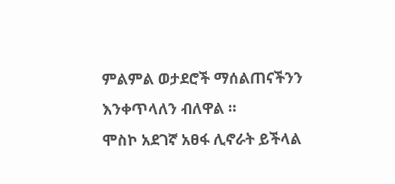ምልምል ወታደሮች ማሰልጠናችንን እንቀጥላለን ብለዋል ።
ሞስኮ አደገኛ አፀፋ ሊኖራት ይችላል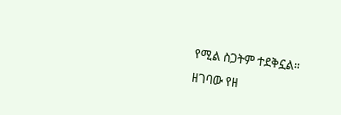የሚል ስጋትም ተደቅኗል።
ዘገባው የዘ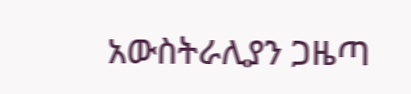አውስትራሊያን ጋዜጣ